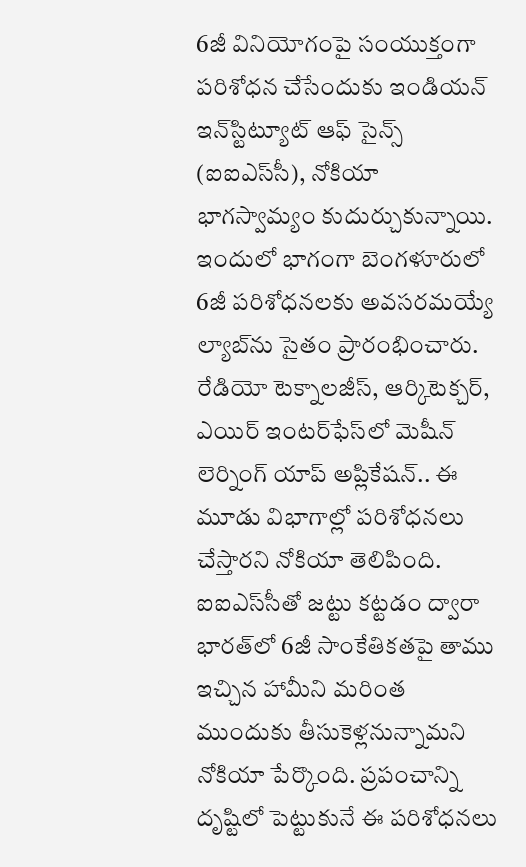6జీ వినియోగంపై సంయుక్తంగా పరిశోధన చేసేందుకు ఇండియన్‌ ఇన్‌స్టిట్యూట్‌ ఆఫ్‌ సైన్స్‌ (ఐఐఎస్‌సీ), నోకియా భాగస్వామ్యం కుదుర్చుకున్నాయి. ఇందులో భాగంగా బెంగళూరులో 6జీ పరిశోధనలకు అవసరమయ్యే ల్యాబ్‌ను సైతం ప్రారంభించారు. రేడియో టెక్నాలజీస్‌, ఆర్కిటెక్చర్‌, ఎయిర్‌ ఇంటర్‌ఫేస్‌లో మెషీన్‌ లెర్నింగ్‌ యాప్‌ అప్లికేషన్‌.. ఈ మూడు విభాగాల్లో పరిశోధనలు చేస్తారని నోకియా తెలిపింది. ఐఐఎస్‌సీతో జట్టు కట్టడం ద్వారా భారత్‌లో 6జీ సాంకేతికతపై తాము ఇచ్చిన హామీని మరింత ముందుకు తీసుకెళ్లనున్నామని నోకియా పేర్కొంది. ప్రపంచాన్ని దృష్టిలో పెట్టుకునే ఈ పరిశోధనలు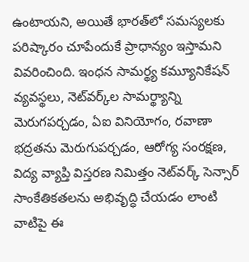ఉంటాయని, అయితే భారత్‌లో సమస్యలకు పరిష్కారం చూపేందుకే ప్రాధాన్యం ఇస్తామని వివరించింది. ఇంధన సామర్థ్య కమ్యూనికేషన్‌ వ్యవస్థలు, నెట్‌వర్క్‌ల సామర్థ్యాన్ని మెరుగపర్చడం, ఏఐ వినియోగం, రవాణా భద్రతను మెరుగుపర్చడం, ఆరోగ్య సంరక్షణ, విద్య వ్యాప్తి విస్తరణ నిమిత్తం నెట్‌వర్క్‌ సెన్సార్‌ సాంకేతికతలను అభివృద్ధి చేయడం లాంటి వాటిపై ఈ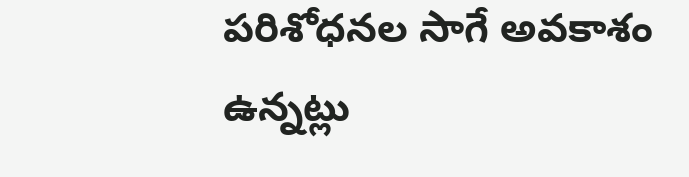పరిశోధనల సాగే అవకాశం ఉన్నట్లు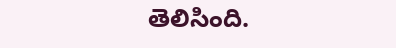తెలిసింది.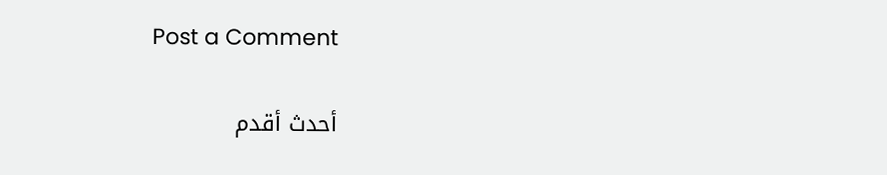Post a Comment

أحدث أقدم